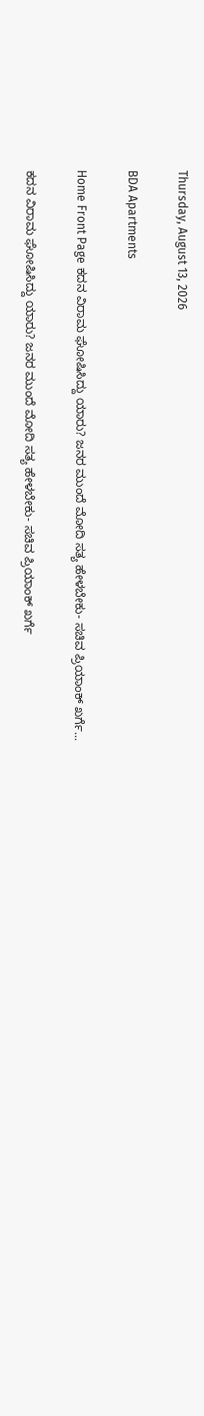Thursday, August 13, 2026

BDA Apartments

Home Front Page ಕದನ ವಿರಾಮ ಘೋಷಿಸಿದ್ದು ಯಾರು? ಜನರ ಮುಂದೆ ಮೋದಿ ಸತ್ಯ ಹೇಳಬೇಕು- ಸಚಿವ ಪ್ರಿಯಾಂಕ್ ಖರ್ಗೆ...

ಕದನ ವಿರಾಮ ಘೋಷಿಸಿದ್ದು ಯಾರು? ಜನರ ಮುಂದೆ ಮೋದಿ ಸತ್ಯ ಹೇಳಬೇಕು- ಸಚಿವ ಪ್ರಿಯಾಂಕ್ ಖರ್ಗೆ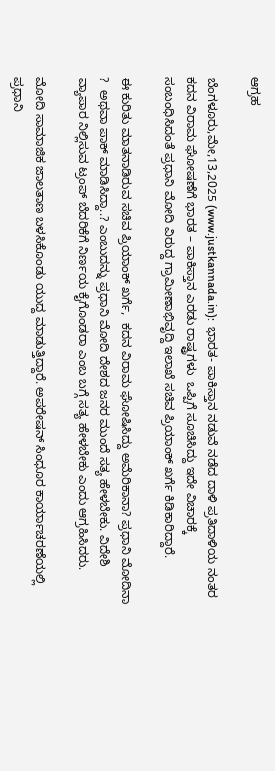ಆಗ್ರಹ

ಬೆಂಗಳೂರು,ಮೇ,13,2025 (www.justkannada.in):  ಭಾರತ- ಪಾಕಿಸ್ತಾನ ನಡುವೆ ನಡೆದ ದಾಳಿ ಪ್ರತಿದಾಳಿಯ ನಂತರ ಕದನ ವಿರಾಮ ಘೋಷಣೆಗೆ ಭಾರತ – ಪಾಕಿಸ್ತಾನ ಎರಡು ರಾಷ್ಟ್ರಗಳು  ಒಪ್ಪಿಗೆ ಸೂಚಿಸಿದ್ದು ಇದೇ ವಿಚಾರಕ್ಕೆ ಸಂಬಂಧಿಸಿದಂತೆ ಪ್ರಧಾನಿ ಮೋದಿ ವಿರುದ್ದ ಗ್ರಾಮೀಣಾಭಿವೃದ್ದಿ ಇಲಾಖೆ ಸಚಿವ ಪ್ರಿಯಾಂಕ್ ಖರ್ಗೆ ಕಿಡಿಕಾರಿದ್ದಾರೆ.

ಈ ಕುರಿತು ಮಾತನಾಡಿರುವ ಸಚಿವ ಪ್ರಿಯಾಂಕ್ ಖರ್ಗೆ,  ಕದನ ವಿರಾಮ ಘೋಷಿಸಿದ್ದು ಅಮೆರಿಕಾನಾ? ಪ್ರಧಾನಿ ಮೋದಿನಾ ?  ಅಥವಾ ಪಾಕ್ ಮಾಡಿಸಿದ್ದಾ..? ಎಂಬುದನ್ನು ಪ್ರಧಾನಿ ಮೋದಿ ದೇಶದ ಜನರ ಮುಂದೆ ಸತ್ಯ ಹೇಳಬೇಕು. ವಿದೇಶಿ ವ್ಯಾಪಾರ ನಿಲ್ಲಿಸುವ ಟ್ರಂಪ್ ಬೆದರಿಕೆಗೆ ನಿರ್ಣಯ ಕೈಗೊಂಡರಾ ಎಂಬ ಬಗ್ಗೆ ಸತ್ಯ ಹೇಳಬೇಕು ಎಂದು ಆಗ್ರಹಿಸಿದರು.

ಮೋದಿ ಸಾಮಾಜಿಕ ಜಾಲತಾಣ ಬಳಸಿಕೊಂಡು ಯುದ್ದ ಮಾಡುತ್ತಿದ್ದಾರೆ. ಅಪರೇಷನ್ ಸಿಂಧೂರ ಕಾರ್ಯಾಚರಣೆಯಲ್ಲಿ ಪ್ರಧಾನಿ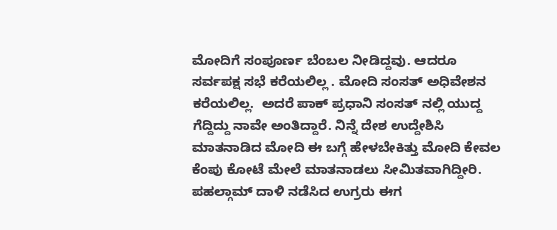ಮೋದಿಗೆ ಸಂಪೂರ್ಣ ಬೆಂಬಲ ನೀಡಿದ್ದವು. ಆದರೂ ಸರ್ವಪಕ್ಷ ಸಭೆ ಕರೆಯಲಿಲ್ಲ . ಮೋದಿ ಸಂಸತ್ ಅಧಿವೇಶನ ಕರೆಯಲಿಲ್ಲ.  ಅದರೆ ಪಾಕ್ ಪ್ರಧಾನಿ ಸಂಸತ್ ನಲ್ಲಿ ಯುದ್ದ ಗೆದ್ದಿದ್ದು ನಾವೇ ಅಂತಿದ್ದಾರೆ. ನಿನ್ನೆ ದೇಶ ಉದ್ದೇಶಿಸಿ  ಮಾತನಾಡಿದ ಮೋದಿ ಈ ಬಗ್ಗೆ ಹೇಳಬೇಕಿತ್ತು ಮೋದಿ ಕೇವಲ ಕೆಂಪು ಕೋಟೆ ಮೇಲೆ ಮಾತನಾಡಲು ಸೀಮಿತವಾಗಿದ್ದೀರಿ. ಪಹಲ್ಗಾಮ್ ದಾಳಿ ನಡೆಸಿದ ಉಗ್ರರು ಈಗ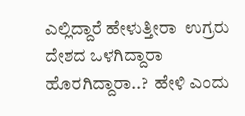ಎಲ್ಲಿದ್ದಾರೆ ಹೇಳುತ್ತೀರಾ  ಉಗ್ರರು ದೇಶದ ಒಳಗಿದ್ದಾರಾ ಹೊರಗಿದ್ದಾರಾ..?  ಹೇಳಿ ಎಂದು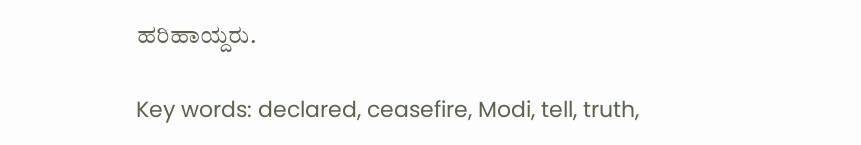ಹರಿಹಾಯ್ದರು.

Key words: declared, ceasefire, Modi, tell, truth,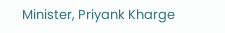Minister, Priyank Kharge